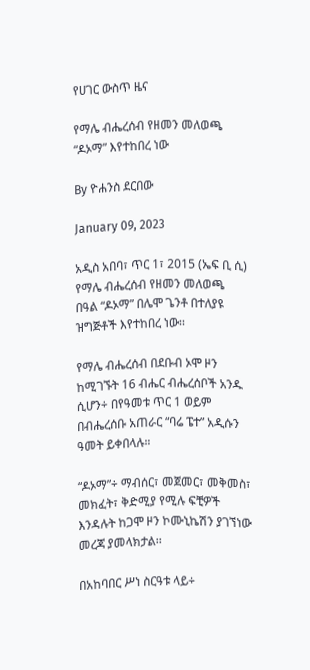የሀገር ውስጥ ዜና

የማሌ ብሔረሰብ የዘመን መለወጫ “ዶኦማ” እየተከበረ ነው

By ዮሐንስ ደርበው

January 09, 2023

አዲስ አበባ፣ ጥር 1፣ 2015 (ኤፍ ቢ ሲ) የማሌ ብሔረሰብ የዘመን መለወጫ በዓል “ዶኦማ” በሌሞ ጌንቶ በተለያዩ ዝግጅቶች እየተከበረ ነው፡፡

የማሌ ብሔረሰብ በደቡብ ኦሞ ዞን ከሚገኙት 16 ብሔር ብሔረሰቦች አንዱ ሲሆን÷ በየዓመቱ ጥር 1 ወይም በብሔረሰቡ አጠራር “ባሬ ፔተ” አዲሱን ዓመት ይቀበላሉ።

“ዶኦማ”÷ ማብሰር፣ መጀመር፣ መቅመስ፣ መክፈት፣ ቅድሚያ የሚሉ ፍቺዎች እንዳሉት ከጋሞ ዞን ኮሙኒኬሽን ያገኘነው መረጃ ያመላክታል፡፡

በአከባበር ሥነ ስርዓቱ ላይ÷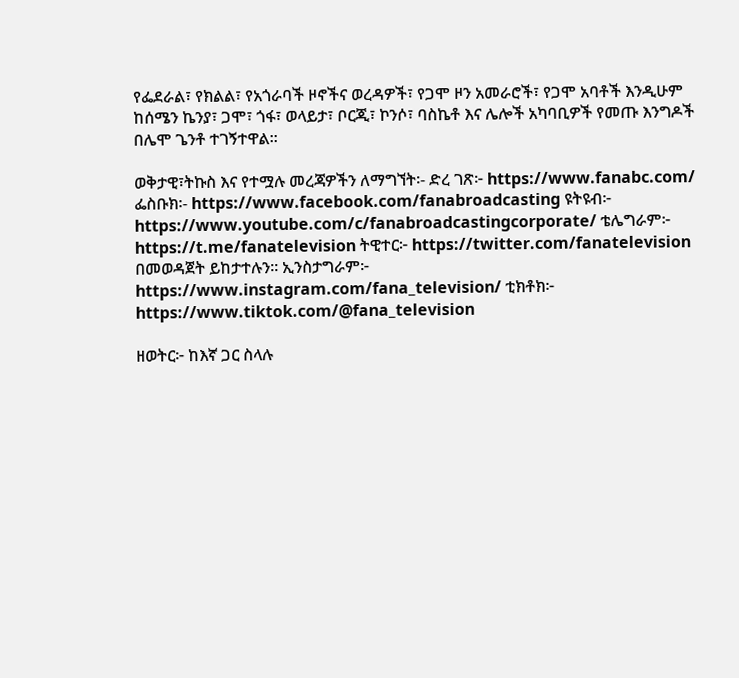የፌደራል፣ የክልል፣ የአጎራባች ዞኖችና ወረዳዎች፣ የጋሞ ዞን አመራሮች፣ የጋሞ አባቶች እንዲሁም ከሰሜን ኬንያ፣ ጋሞ፣ ጎፋ፣ ወላይታ፣ ቦርጂ፣ ኮንሶ፣ ባስኬቶ እና ሌሎች አካባቢዎች የመጡ እንግዶች በሌሞ ጌንቶ ተገኝተዋል፡፡

ወቅታዊ፣ትኩስ እና የተሟሉ መረጃዎችን ለማግኘት፡- ድረ ገጽ፦ https://www.fanabc.com/ ፌስቡክ፡- https://www.facebook.com/fanabroadcasting ዩትዩብ፦ https://www.youtube.com/c/fanabroadcastingcorporate/ ቴሌግራም፦ https://t.me/fanatelevision ትዊተር፦ https://twitter.com/fanatelevision በመወዳጀት ይከታተሉን፡፡ ኢንስታግራም፦ https://www.instagram.com/fana_television/ ቲክቶክ፦ https://www.tiktok.com/@fana_television

ዘወትር፦ ከእኛ ጋር ስላሉ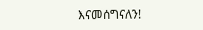እናመሰግናለን!